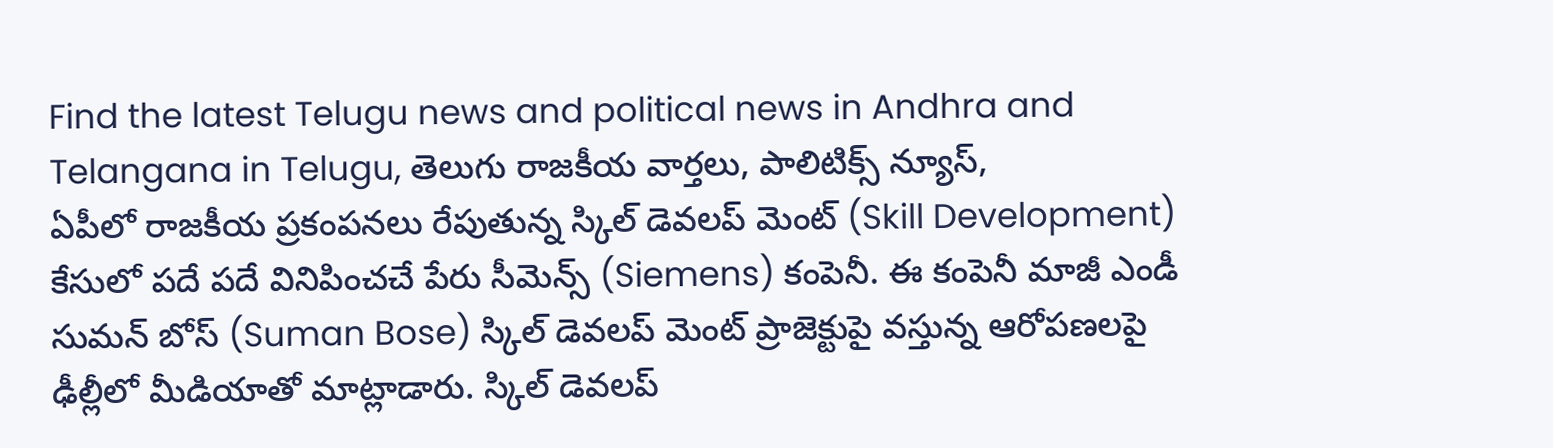Find the latest Telugu news and political news in Andhra and Telangana in Telugu, తెలుగు రాజకీయ వార్తలు, పాలిటిక్స్ న్యూస్,
ఏపీలో రాజకీయ ప్రకంపనలు రేపుతున్న స్కిల్ డెవలప్ మెంట్ (Skill Development) కేసులో పదే పదే వినిపించచే పేరు సీమెన్స్ (Siemens) కంపెనీ. ఈ కంపెనీ మాజీ ఎండీ సుమన్ బోస్ (Suman Bose) స్కిల్ డెవలప్ మెంట్ ప్రాజెక్టుపై వస్తున్న ఆరోపణలపై ఢీల్లీలో మీడియాతో మాట్లాడారు. స్కిల్ డెవలప్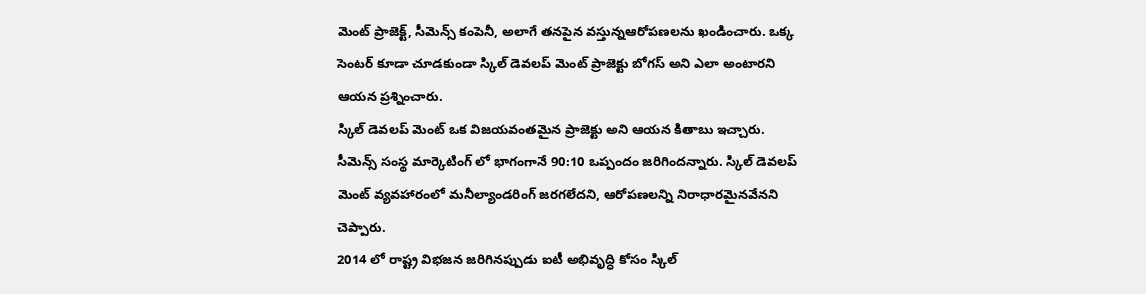మెంట్ ప్రాజెక్ట్, సీమెన్స్ కంపెనీ, అలాగే తనపైన వస్తున్నఆరోపణలను ఖండించారు. ఒక్క సెంటర్ కూడా చూడకుండా స్కిల్ డెవలప్ మెంట్ ప్రాజెక్టు బోగస్ అని ఎలా అంటారని ఆయన ప్రశ్నించారు.
స్కిల్ డెవలప్ మెంట్ ఒక విజయవంతమైన ప్రాజెక్టు అని ఆయన కితాబు ఇచ్చారు. సీమెన్స్ సంస్థ మార్కెటింగ్ లో భాగంగానే 90:10 ఒప్పందం జరిగిందన్నారు. స్కిల్ డెవలప్ మెంట్ వ్యవహారంలో మనీల్యాండరింగ్ జరగలేదని, ఆరోపణలన్ని నిరాధారమైనవేనని చెప్పారు.
2014 లో రాష్ట్ర విభజన జరిగినప్పుడు ఐటీ అభివృద్ధి కోసం స్కిల్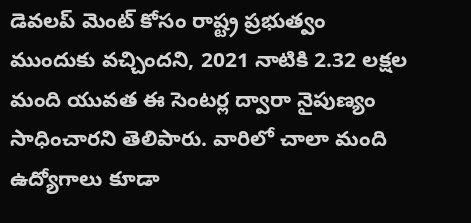డెవలప్ మెంట్ కోసం రాష్ట్ర ప్రభుత్వం ముందుకు వచ్చిందని, 2021 నాటికి 2.32 లక్షల మంది యువత ఈ సెంటర్ల ద్వారా నైపుణ్యం సాధించారని తెలిపారు. వారిలో చాలా మంది ఉద్యోగాలు కూడా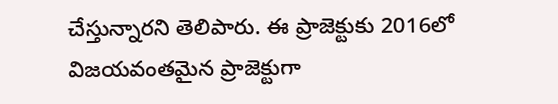చేస్తున్నారని తెలిపారు. ఈ ప్రాజెక్టుకు 2016లో విజయవంతమైన ప్రాజెక్టుగా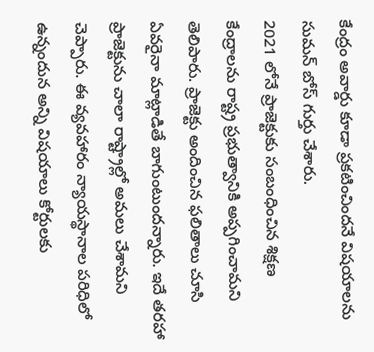కేంద్రం అవార్డు కూడా ప్రకటించిందనే విషయాలను సుమన్ బోస్ గుర్తు చేశారు.
2021 లోనే ప్రాజెక్టుకు సంబంధించిన శిక్షణ కేంద్రాలను రాష్ట్ర ప్రభుత్వానికి అప్పగించామని తెలిపారు. ప్రాజెక్టు అందించిన ఫలితాలు చూసి ఏవరైనా మాట్లాడితే బాగుంటుందన్నారు. ఇదే తరహా ప్రాజెక్టును చాలా రాష్ట్రాల్లో అమలు చేశామని చెప్పారు. ఈ వ్యవహారం న్యాయస్థానాల పరిధిలో ఉన్నందున అన్ని విషయాలు కోర్టులకు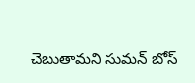చెబుతామని సుమన్ బోస్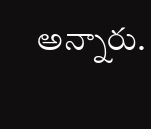అన్నారు.